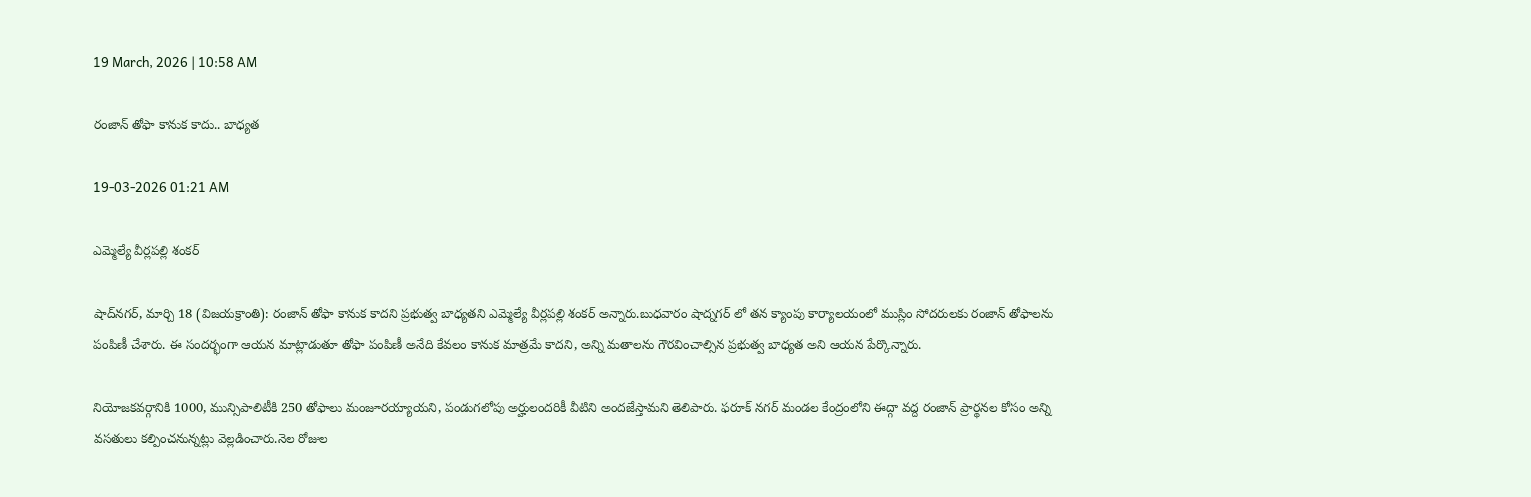19 March, 2026 | 10:58 AM

రంజాన్ తోఫా కానుక కాదు.. బాధ్యత

19-03-2026 01:21 AM

ఎమ్మెల్యే వీర్లపల్లి శంకర్

షాద్‌నగర్, మార్చి 18 (విజయక్రాంతి): రంజాన్ తోఫా కానుక కాదని ప్రభుత్వ బాధ్యతని ఎమ్మెల్యే వీర్లపల్లి శంకర్ అన్నారు.బుధవారం షాద్నగర్ లో తన క్యాంపు కార్యాలయంలో ముస్లిం సోదరులకు రంజాన్ తోఫాలను పంపిణీ చేశారు. ఈ సందర్భంగా ఆయన మాట్లాడుతూ తోఫా పంపిణీ అనేది కేవలం కానుక మాత్రమే కాదని, అన్ని మతాలను గౌరవించాల్సిన ప్రభుత్వ బాధ్యత అని ఆయన పేర్కొన్నారు.

నియోజకవర్గానికి 1000, మున్సిపాలిటీకి 250 తోఫాలు మంజూరయ్యాయని, పండుగలోపు అర్హులందరికీ వీటిని అందజేస్తామని తెలిపారు. ఫరూక్ నగర్ మండల కేంద్రంలోని ఈద్గా వద్ద రంజాన్ ప్రార్థనల కోసం అన్ని వసతులు కల్పించనున్నట్లు వెల్లడించారు.నెల రోజుల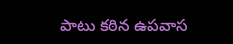పాటు కఠిన ఉపవాస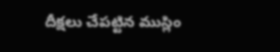దీక్షలు చేపట్టిన ముస్లిం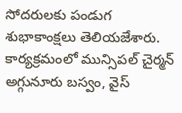సోదరులకు పండుగ శుభాకాంక్షలు తెలియజేశారు. కార్యక్రమంలో మున్సిపల్ చైర్మన్ అగ్గునూరు బస్వం, వైస్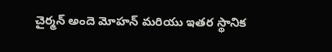చైర్మన్ అందె మోహన్ మరియు ఇతర స్థానిక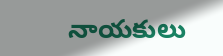నాయకులు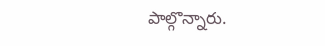పాల్గొన్నారు.